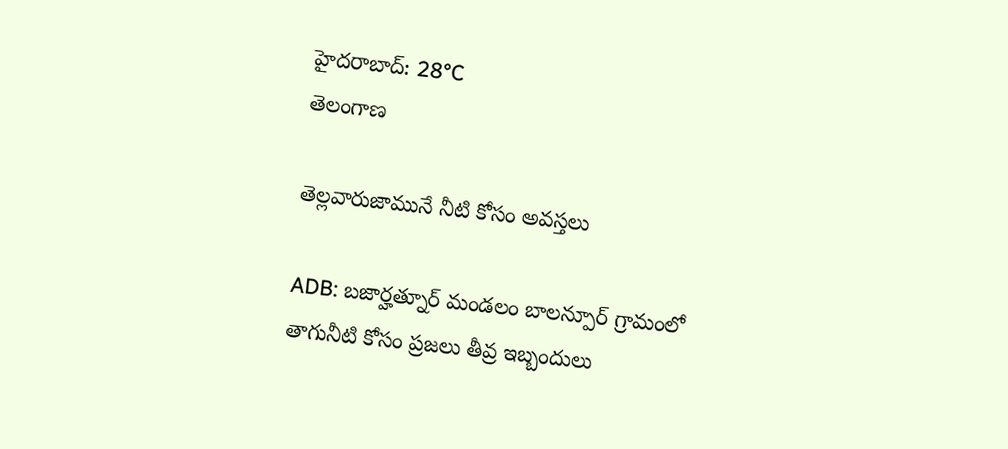హైదరాబాద్: 28°C
తెలంగాణ

తెల్లవారుజామునే నీటి కోసం అవస్తలు

ADB: బజార్హత్నూర్ మండలం బాలన్పూర్ గ్రామంలో తాగునీటి కోసం ప్రజలు తీవ్ర ఇబ్బందులు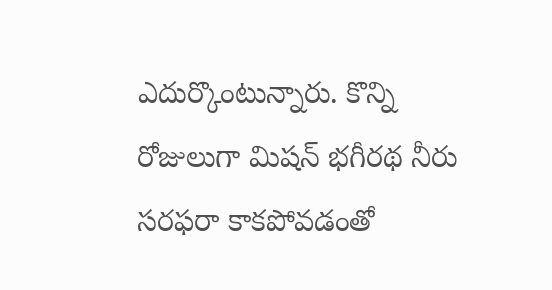ఎదుర్కొంటున్నారు. కొన్ని రోజులుగా మిషన్ భగీరథ నీరు సరఫరా కాకపోవడంతో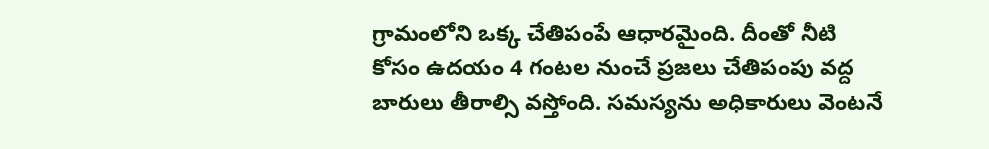గ్రామంలోని ఒక్క చేతిపంపే ఆధారమైంది. దీంతో నీటి కోసం ఉదయం 4 గంటల నుంచే ప్రజలు చేతిపంపు వద్ద బారులు తీరాల్సి వస్తోంది. సమస్యను అధికారులు వెంటనే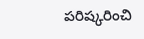పరిష్కరించి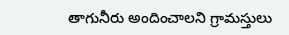తాగునీరు అందించాలని గ్రామస్తులు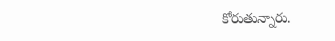కోరుతున్నారు.